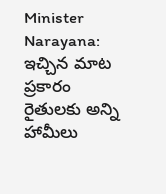Minister Narayana: ఇచ్చిన మాట ప్రకారం రైతులకు అన్ని హామీలు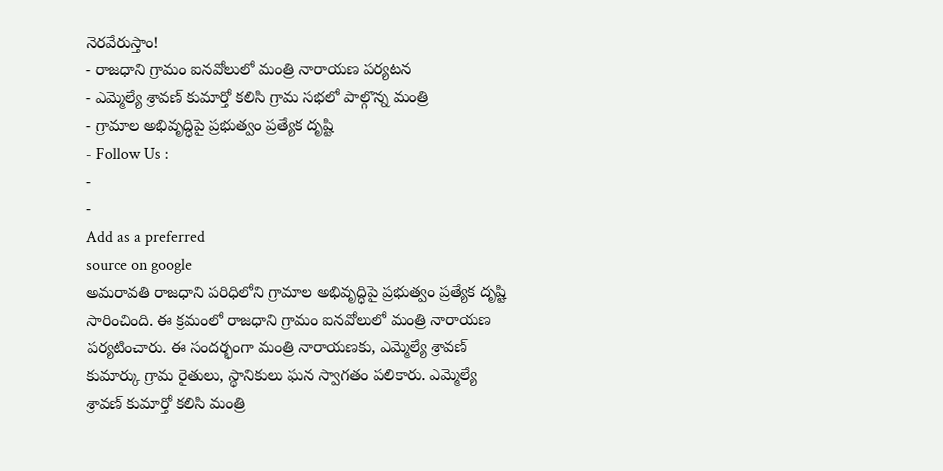నెరవేరుస్తాం!
- రాజధాని గ్రామం ఐనవోలులో మంత్రి నారాయణ పర్యటన
- ఎమ్మెల్యే శ్రావణ్ కుమార్తో కలిసి గ్రామ సభలో పాల్గొన్న మంత్రి
- గ్రామాల అభివృద్ధిపై ప్రభుత్వం ప్రత్యేక దృష్టి
- Follow Us :
-
-
Add as a preferred
source on google
అమరావతి రాజధాని పరిధిలోని గ్రామాల అభివృద్ధిపై ప్రభుత్వం ప్రత్యేక దృష్టి సారించింది. ఈ క్రమంలో రాజధాని గ్రామం ఐనవోలులో మంత్రి నారాయణ పర్యటించారు. ఈ సందర్భంగా మంత్రి నారాయణకు, ఎమ్మెల్యే శ్రావణ్ కుమార్కు గ్రామ రైతులు, స్థానికులు ఘన స్వాగతం పలికారు. ఎమ్మెల్యే శ్రావణ్ కుమార్తో కలిసి మంత్రి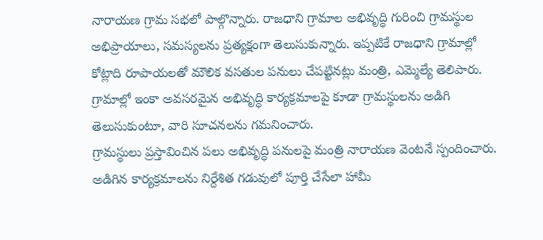నారాయణ గ్రామ సభలో పాల్గొన్నారు. రాజధాని గ్రామాల అభివృద్ధి గురించి గ్రామస్థుల అభిప్రాయాలు, సమస్యలను ప్రత్యక్షంగా తెలుసుకున్నారు. ఇప్పటికే రాజధాని గ్రామాల్లో కోట్లాది రూపాయలతో మౌలిక వసతుల పనులు చేపట్టినట్లు మంత్రి, ఎమ్మెల్యే తెలిపారు. గ్రామాల్లో ఇంకా అవసరమైన అభివృద్ధి కార్యక్రమాలపై కూడా గ్రామస్థులను అడిగి తెలుసుకుంటూ, వారి సూచనలను గమనించారు.
గ్రామస్థులు ప్రస్తావించిన పలు అభివృద్ధి పనులపై మంత్రి నారాయణ వెంటనే స్పందించారు. అడిగిన కార్యక్రమాలను నిర్దేశిత గడువులో పూర్తి చేసేలా హామీ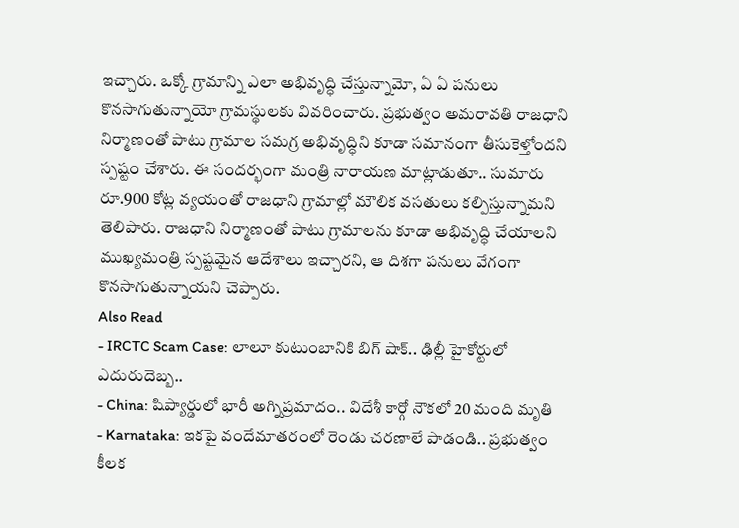ఇచ్చారు. ఒక్కో గ్రామాన్ని ఎలా అభివృద్ధి చేస్తున్నామో, ఏ ఏ పనులు కొనసాగుతున్నాయో గ్రామస్థులకు వివరించారు. ప్రభుత్వం అమరావతి రాజధాని నిర్మాణంతో పాటు గ్రామాల సమగ్ర అభివృద్ధిని కూడా సమానంగా తీసుకెళ్తోందని స్పష్టం చేశారు. ఈ సందర్భంగా మంత్రి నారాయణ మాట్లాడుతూ.. సుమారు రూ.900 కోట్ల వ్యయంతో రాజధాని గ్రామాల్లో మౌలిక వసతులు కల్పిస్తున్నామని తెలిపారు. రాజధాని నిర్మాణంతో పాటు గ్రామాలను కూడా అభివృద్ధి చేయాలని ముఖ్యమంత్రి స్పష్టమైన ఆదేశాలు ఇచ్చారని, ఆ దిశగా పనులు వేగంగా కొనసాగుతున్నాయని చెప్పారు.
Also Read
- IRCTC Scam Case: లాలూ కుటుంబానికి బిగ్ షాక్.. ఢిల్లీ హైకోర్టులో ఎదురుదెబ్బ..
- China: షిప్యార్డులో భారీ అగ్నిప్రమాదం.. విదేశీ కార్గో నౌకలో 20 మంది మృతి
- Karnataka: ఇకపై వందేమాతరంలో రెండు చరణాలే పాడండి.. ప్రభుత్వం కీలక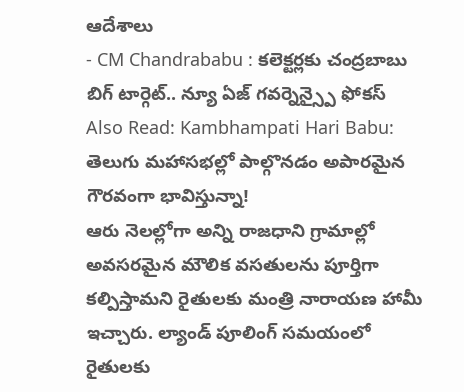ఆదేశాలు
- CM Chandrababu : కలెక్టర్లకు చంద్రబాబు బిగ్ టార్గెట్.. న్యూ ఏజ్ గవర్నెన్స్పై ఫోకస్
Also Read: Kambhampati Hari Babu: తెలుగు మహాసభల్లో పాల్గొనడం అపారమైన గౌరవంగా భావిస్తున్నా!
ఆరు నెలల్లోగా అన్ని రాజధాని గ్రామాల్లో అవసరమైన మౌలిక వసతులను పూర్తిగా కల్పిస్తామని రైతులకు మంత్రి నారాయణ హామీ ఇచ్చారు. ల్యాండ్ పూలింగ్ సమయంలో రైతులకు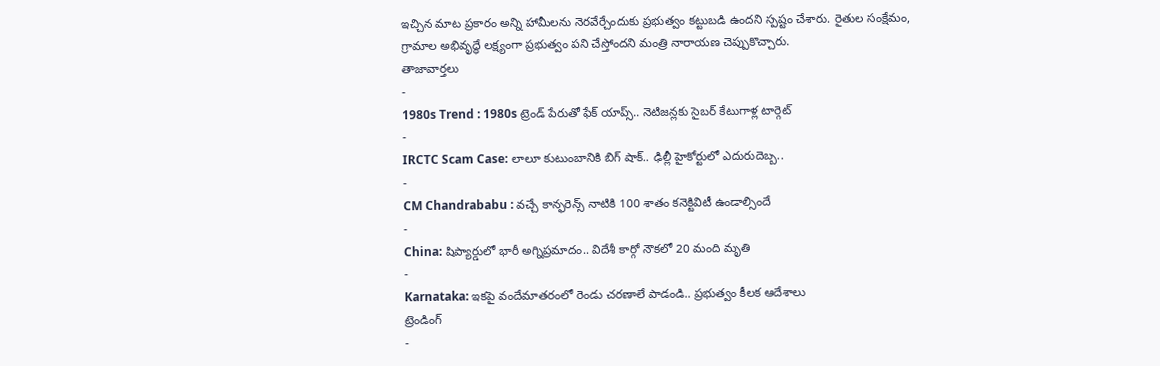ఇచ్చిన మాట ప్రకారం అన్ని హామీలను నెరవేర్చేందుకు ప్రభుత్వం కట్టుబడి ఉందని స్పష్టం చేశారు. రైతుల సంక్షేమం, గ్రామాల అభివృద్ధే లక్ష్యంగా ప్రభుత్వం పని చేస్తోందని మంత్రి నారాయణ చెప్పుకొచ్చారు.
తాజావార్తలు
-
1980s Trend : 1980s ట్రెండ్ పేరుతో ఫేక్ యాప్స్.. నెటిజన్లకు సైబర్ కేటుగాళ్ల టార్గెట్
-
IRCTC Scam Case: లాలూ కుటుంబానికి బిగ్ షాక్.. ఢిల్లీ హైకోర్టులో ఎదురుదెబ్బ..
-
CM Chandrababu : వచ్చే కాన్ఫరెన్స్ నాటికి 100 శాతం కనెక్టివిటీ ఉండాల్సిందే
-
China: షిప్యార్డులో భారీ అగ్నిప్రమాదం.. విదేశీ కార్గో నౌకలో 20 మంది మృతి
-
Karnataka: ఇకపై వందేమాతరంలో రెండు చరణాలే పాడండి.. ప్రభుత్వం కీలక ఆదేశాలు
ట్రెండింగ్
-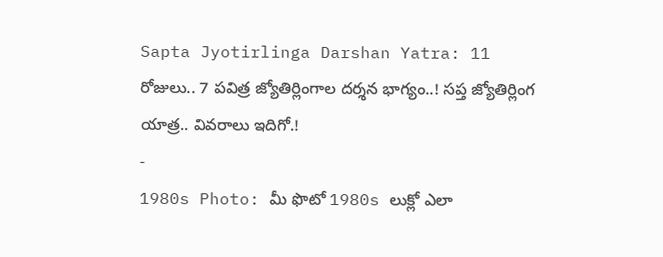Sapta Jyotirlinga Darshan Yatra: 11 రోజులు.. 7 పవిత్ర జ్యోతిర్లింగాల దర్శన భాగ్యం..! సప్త జ్యోతిర్లింగ యాత్ర.. వివరాలు ఇదిగో.!
-
1980s Photo: మీ ఫొటో 1980s లుక్లో ఎలా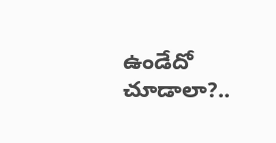ఉండేదో చూడాలా?..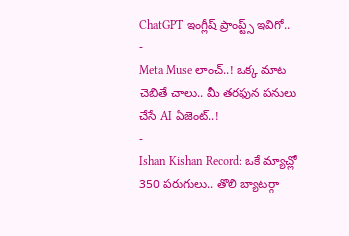ChatGPT ఇంగ్లీష్ ప్రాంప్ట్స్ ఇవిగో..
-
Meta Muse లాంచ్..! ఒక్క మాట చెబితే చాలు.. మీ తరఫున పనులు చేసే AI ఏజెంట్..!
-
Ishan Kishan Record: ఒకే మ్యాచ్లో 350 పరుగులు.. తొలి బ్యాటర్గా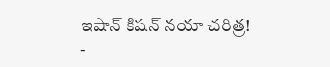ఇషాన్ కిషన్ నయా చరిత్ర!
-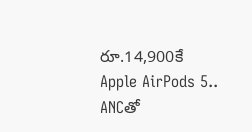రూ.14,900కే Apple AirPods 5.. ANCతో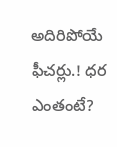అదిరిపోయే ఫీచర్లు.! ధర ఎంతంటే?